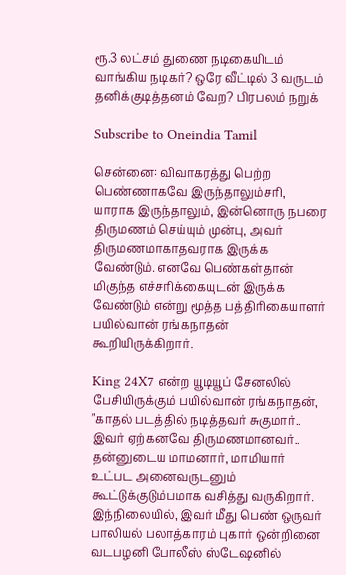ரூ.3 லட்சம் துணை நடிகையிடம் வாங்கிய நடிகர்? ஒரே வீட்டில் 3 வருடம் தனிக்குடித்தனம் வேற? பிரபலம் நறுக்

Subscribe to Oneindia Tamil

சென்னை: விவாகரத்து பெற்ற பெண்ணாகவே இருந்தாலும்சரி, யாராக இருந்தாலும், இன்னொரு நபரை திருமணம் செய்யும் முன்பு, அவர் திருமணமாகாதவராக இருக்க வேண்டும். எனவே பெண்கள்தான் மிகுந்த எச்சரிக்கையுடன் இருக்க வேண்டும் என்று மூத்த பத்திரிகையாளர் பயில்வான் ரங்கநாதன் கூறியிருக்கிறார்.

King 24X7 என்ற யூடியூப் சேனலில் பேசியிருக்கும் பயில்வான் ரங்கநாதன், "காதல் படத்தில் நடித்தவர் சுகுமார்.. இவர் ஏற்கனவே திருமணமானவர்.. தன்னுடைய மாமனார், மாமியார் உட்பட அனைவருடனும் கூட்டுக்குடும்பமாக வசித்து வருகிறார். இந்நிலையில், இவர் மீது பெண் ஒருவர் பாலியல் பலாத்காரம் புகார் ஒன்றினை வடபழனி போலீஸ் ஸ்டேஷனில்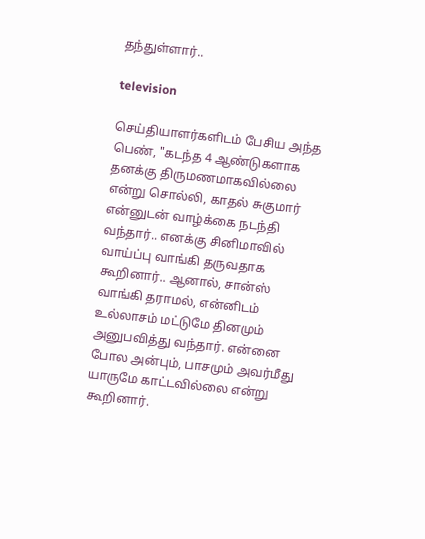தந்துள்ளார்..

television

செய்தியாளர்களிடம் பேசிய அந்த பெண், "கடந்த 4 ஆண்டுகளாக தனக்கு திருமணமாகவில்லை என்று சொல்லி, காதல் சுகுமார் என்னுடன் வாழ்க்கை நடந்தி வந்தார்.. எனக்கு சினிமாவில் வாய்ப்பு வாங்கி தருவதாக கூறினார்.. ஆனால், சான்ஸ் வாங்கி தராமல், என்னிடம் உல்லாசம் மட்டுமே தினமும் அனுபவித்து வந்தார். என்னை போல அன்பும், பாசமும் அவர்மீது யாருமே காட்டவில்லை என்று கூறினார்.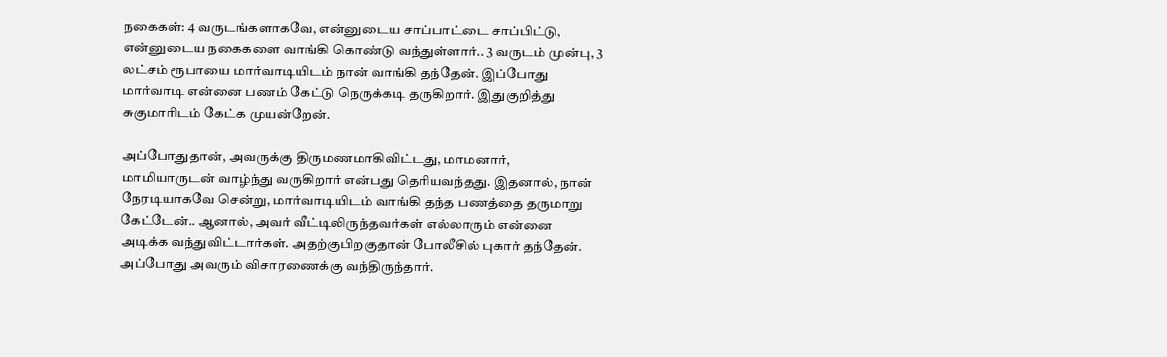நகைகள்: 4 வருடங்களாகவே, என்னுடைய சாப்பாட்டை சாப்பிட்டு, என்னுடைய நகைகளை வாங்கி கொண்டு வந்துள்ளார்.. 3 வருடம் முன்பு, 3 லட்சம் ரூபாயை மார்வாடியிடம் நான் வாங்கி தந்தேன். இப்போது மார்வாடி என்னை பணம் கேட்டு நெருக்கடி தருகிறார். இதுகுறித்து சுகுமாரிடம் கேட்க முயன்றேன்.

அப்போதுதான், அவருக்கு திருமணமாகிவிட்டது, மாமனார், மாமியாருடன் வாழ்ந்து வருகிறார் என்பது தெரியவந்தது. இதனால், நான் நேரடியாகவே சென்று, மார்வாடியிடம் வாங்கி தந்த பணத்தை தருமாறு கேட்டேன்.. ஆனால், அவர் வீட்டிலிருந்தவர்கள் எல்லாரும் என்னை அடிக்க வந்துவிட்டார்கள். அதற்குபிறகுதான் போலீசில் புகார் தந்தேன். அப்போது அவரும் விசாரணைக்கு வந்திருந்தார்.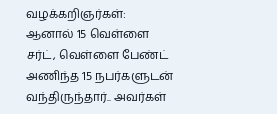வழக்கறிஞர்கள்: ஆனால் 15 வெள்ளை சர்ட், வெள்ளை பேண்ட் அணிந்த 15 நபர்களுடன் வந்திருந்தார்.. அவர்கள்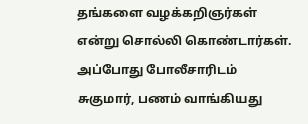தங்களை வழக்கறிஞர்கள் என்று சொல்லி கொண்டார்கள். அப்போது போலீசாரிடம் சுகுமார், பணம் வாங்கியது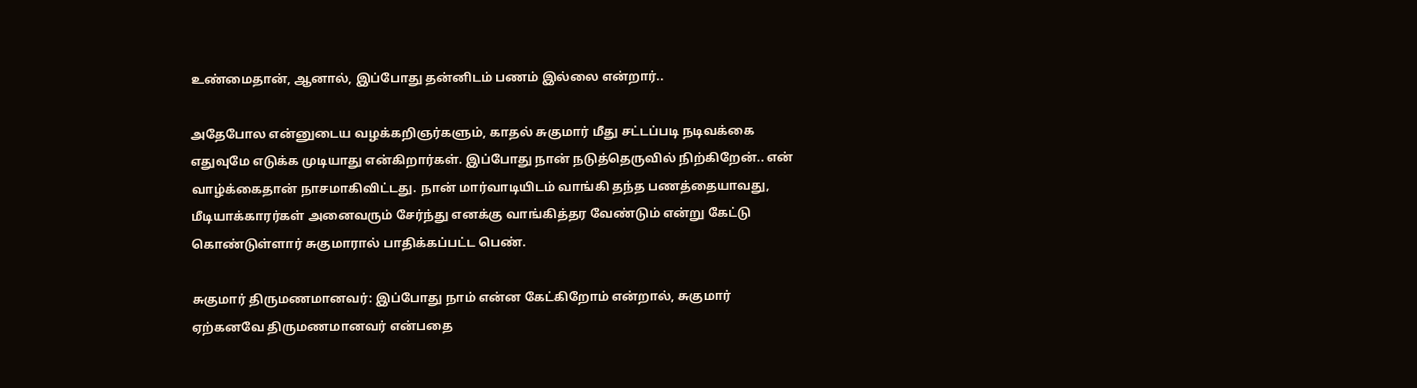உண்மைதான், ஆனால், இப்போது தன்னிடம் பணம் இல்லை என்றார்..

அதேபோல என்னுடைய வழக்கறிஞர்களும், காதல் சுகுமார் மீது சட்டப்படி நடிவக்கை எதுவுமே எடுக்க முடியாது என்கிறார்கள். இப்போது நான் நடுத்தெருவில் நிற்கிறேன்.. என் வாழ்க்கைதான் நாசமாகிவிட்டது. நான் மார்வாடியிடம் வாங்கி தந்த பணத்தையாவது, மீடியாக்காரர்கள் அனைவரும் சேர்ந்து எனக்கு வாங்கித்தர வேண்டும் என்று கேட்டு கொண்டுள்ளார் சுகுமாரால் பாதிக்கப்பட்ட பெண்.

சுகுமார் திருமணமானவர்: இப்போது நாம் என்ன கேட்கிறோம் என்றால், சுகுமார் ஏற்கனவே திருமணமானவர் என்பதை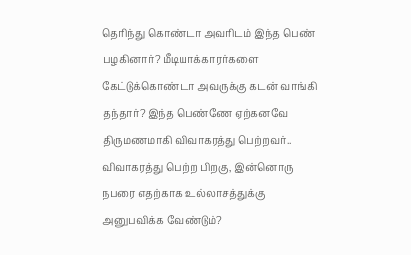தெரிந்து கொண்டா அவரிடம் இந்த பெண் பழகினார்? மீடியாக்காரர்களை கேட்டுக்கொண்டா அவருக்கு கடன் வாங்கி தந்தார்? இந்த பெண்ணே ஏற்கனவே திருமணமாகி விவாகரத்து பெற்றவர்.. விவாகரத்து பெற்ற பிறகு, இன்னொரு நபரை எதற்காக உல்லாசத்துக்கு அனுபவிக்க வேண்டும்?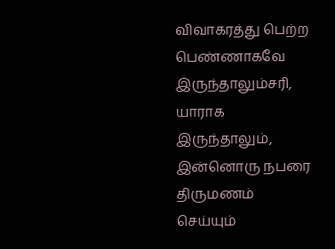விவாகரத்து பெற்ற பெண்ணாகவே இருந்தாலும்சரி, யாராக இருந்தாலும், இன்னொரு நபரை திருமணம் செய்யும்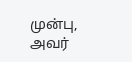முன்பு, அவர்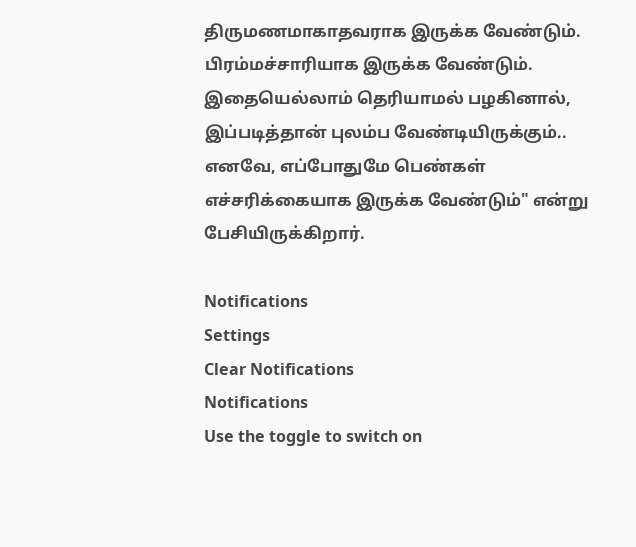திருமணமாகாதவராக இருக்க வேண்டும். பிரம்மச்சாரியாக இருக்க வேண்டும். இதையெல்லாம் தெரியாமல் பழகினால், இப்படித்தான் புலம்ப வேண்டியிருக்கும்.. எனவே, எப்போதுமே பெண்கள் எச்சரிக்கையாக இருக்க வேண்டும்" என்று பேசியிருக்கிறார்.

Notifications
Settings
Clear Notifications
Notifications
Use the toggle to switch on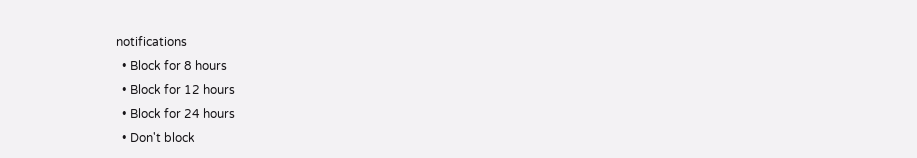notifications
  • Block for 8 hours
  • Block for 12 hours
  • Block for 24 hours
  • Don't block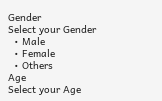Gender
Select your Gender
  • Male
  • Female
  • Others
Age
Select your Age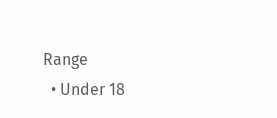Range
  • Under 18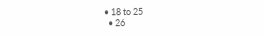• 18 to 25
  • 26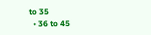to 35
  • 36 to 45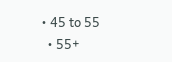• 45 to 55
  • 55+